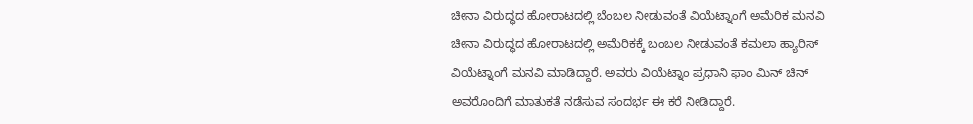ಚೀನಾ ವಿರುದ್ಧದ ಹೋರಾಟದಲ್ಲಿ ಬೆಂಬಲ ನೀಡುವಂತೆ ವಿಯೆಟ್ನಾಂಗೆ ಅಮೆರಿಕ ಮನವಿ
ಚೀನಾ ವಿರುದ್ಧದ ಹೋರಾಟದಲ್ಲಿ ಅಮೆರಿಕಕ್ಕೆ ಬಂಬಲ ನೀಡುವಂತೆ ಕಮಲಾ ಹ್ಯಾರಿಸ್ ವಿಯೆಟ್ನಾಂಗೆ ಮನವಿ ಮಾಡಿದ್ದಾರೆ. ಅವರು ವಿಯೆಟ್ನಾಂ ಪ್ರಧಾನಿ ಫಾಂ ಮಿನ್ ಚಿನ್ ಅವರೊಂದಿಗೆ ಮಾತುಕತೆ ನಡೆಸುವ ಸಂದರ್ಭ ಈ ಕರೆ ನೀಡಿದ್ದಾರೆ.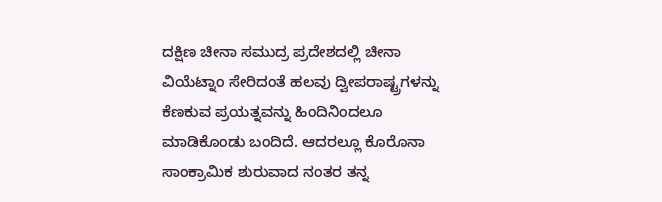ದಕ್ಷಿಣ ಚೀನಾ ಸಮುದ್ರ ಪ್ರದೇಶದಲ್ಲಿ ಚೀನಾ ವಿಯೆಟ್ನಾಂ ಸೇರಿದಂತೆ ಹಲವು ದ್ವೀಪರಾಷ್ಟ್ರಗಳನ್ನು ಕೆಣಕುವ ಪ್ರಯತ್ನವನ್ನು ಹಿಂದಿನಿಂದಲೂ ಮಾಡಿಕೊಂಡು ಬಂದಿದೆ. ಆದರಲ್ಲೂ ಕೊರೊನಾ ಸಾಂಕ್ರಾಮಿಕ ಶುರುವಾದ ನಂತರ ತನ್ನ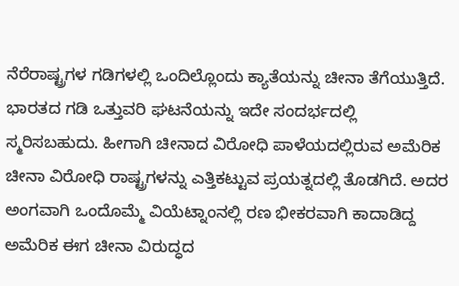ನೆರೆರಾಷ್ಟ್ರಗಳ ಗಡಿಗಳಲ್ಲಿ ಒಂದಿಲ್ಲೊಂದು ಕ್ಯಾತೆಯನ್ನು ಚೀನಾ ತೆಗೆಯುತ್ತಿದೆ.
ಭಾರತದ ಗಡಿ ಒತ್ತುವರಿ ಘಟನೆಯನ್ನು ಇದೇ ಸಂದರ್ಭದಲ್ಲಿ ಸ್ಮರಿಸಬಹುದು. ಹೀಗಾಗಿ ಚೀನಾದ ವಿರೋಧಿ ಪಾಳೆಯದಲ್ಲಿರುವ ಅಮೆರಿಕ ಚೀನಾ ವಿರೋಧಿ ರಾಷ್ಟ್ರಗಳನ್ನು ಎತ್ತಿಕಟ್ಟುವ ಪ್ರಯತ್ನದಲ್ಲಿ ತೊಡಗಿದೆ. ಅದರ ಅಂಗವಾಗಿ ಒಂದೊಮ್ಮೆ ವಿಯೆಟ್ನಾಂನಲ್ಲಿ ರಣ ಭೀಕರವಾಗಿ ಕಾದಾಡಿದ್ದ ಅಮೆರಿಕ ಈಗ ಚೀನಾ ವಿರುದ್ಧದ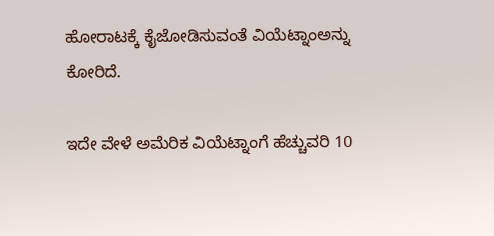ಹೋರಾಟಕ್ಕೆ ಕೈಜೋಡಿಸುವಂತೆ ವಿಯೆಟ್ನಾಂಅನ್ನು ಕೋರಿದೆ.

ಇದೇ ವೇಳೆ ಅಮೆರಿಕ ವಿಯೆಟ್ನಾಂಗೆ ಹೆಚ್ಚುವರಿ 10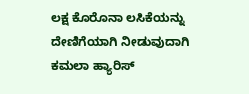ಲಕ್ಷ ಕೊರೊನಾ ಲಸಿಕೆಯನ್ನು ದೇಣಿಗೆಯಾಗಿ ನೀಡುವುದಾಗಿ ಕಮಲಾ ಹ್ಯಾರಿಸ್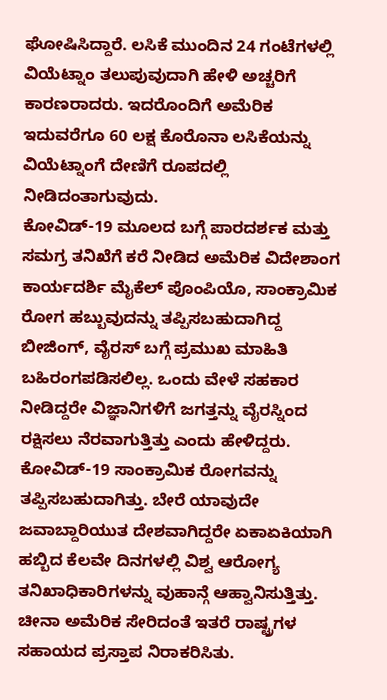ಘೋಷಿಸಿದ್ದಾರೆ. ಲಸಿಕೆ ಮುಂದಿನ 24 ಗಂಟೆಗಳಲ್ಲಿ ವಿಯೆಟ್ನಾಂ ತಲುಪುವುದಾಗಿ ಹೇಳಿ ಅಚ್ಚರಿಗೆ ಕಾರಣರಾದರು. ಇದರೊಂದಿಗೆ ಅಮೆರಿಕ ಇದುವರೆಗೂ 60 ಲಕ್ಷ ಕೊರೊನಾ ಲಸಿಕೆಯನ್ನು ವಿಯೆಟ್ನಾಂಗೆ ದೇಣಿಗೆ ರೂಪದಲ್ಲಿ ನೀಡಿದಂತಾಗುವುದು.
ಕೋವಿಡ್-19 ಮೂಲದ ಬಗ್ಗೆ ಪಾರದರ್ಶಕ ಮತ್ತು ಸಮಗ್ರ ತನಿಖೆಗೆ ಕರೆ ನೀಡಿದ ಅಮೆರಿಕ ವಿದೇಶಾಂಗ ಕಾರ್ಯದರ್ಶಿ ಮೈಕೆಲ್ ಪೊಂಪಿಯೊ, ಸಾಂಕ್ರಾಮಿಕ ರೋಗ ಹಬ್ಬುವುದನ್ನು ತಪ್ಪಿಸಬಹುದಾಗಿದ್ದ ಬೀಜಿಂಗ್, ವೈರಸ್ ಬಗ್ಗೆ ಪ್ರಮುಖ ಮಾಹಿತಿ ಬಹಿರಂಗಪಡಿಸಲಿಲ್ಲ. ಒಂದು ವೇಳೆ ಸಹಕಾರ ನೀಡಿದ್ದರೇ ವಿಜ್ಞಾನಿಗಳಿಗೆ ಜಗತ್ತನ್ನು ವೈರಸ್ನಿಂದ ರಕ್ಷಿಸಲು ನೆರವಾಗುತ್ತಿತ್ತು ಎಂದು ಹೇಳಿದ್ದರು.
ಕೋವಿಡ್-19 ಸಾಂಕ್ರಾಮಿಕ ರೋಗವನ್ನು ತಪ್ಪಿಸಬಹುದಾಗಿತ್ತು. ಬೇರೆ ಯಾವುದೇ ಜವಾಬ್ದಾರಿಯುತ ದೇಶವಾಗಿದ್ದರೇ ಏಕಾಏಕಿಯಾಗಿ ಹಬ್ಬಿದ ಕೆಲವೇ ದಿನಗಳಲ್ಲಿ ವಿಶ್ವ ಆರೋಗ್ಯ ತನಿಖಾಧಿಕಾರಿಗಳನ್ನು ವುಹಾನ್ಗೆ ಆಹ್ವಾನಿಸುತ್ತಿತ್ತು. ಚೀನಾ ಅಮೆರಿಕ ಸೇರಿದಂತೆ ಇತರೆ ರಾಷ್ಟ್ರಗಳ ಸಹಾಯದ ಪ್ರಸ್ತಾಪ ನಿರಾಕರಿಸಿತು.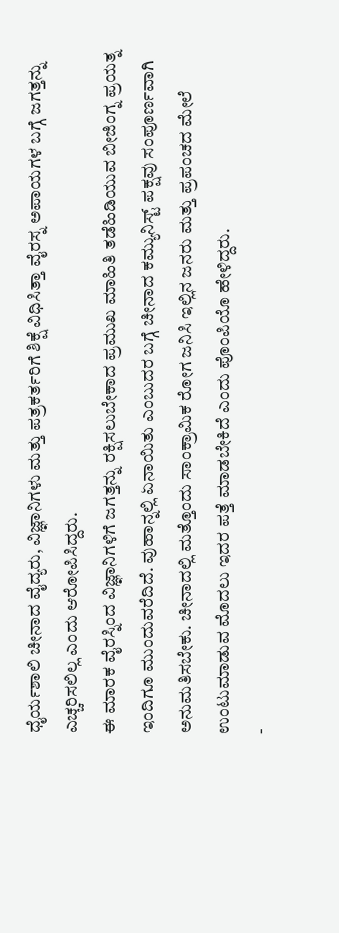ಧೈರ್ಯಶಾಲಿ ಚೀನಾದ ವೈದ್ಯರು, ವಿಜ್ಞಾನಿಗಳು ಮತ್ತು ಪತ್ರಕರ್ತರಿಗೆ ಶಿಕ್ಷೆ ವಿಧಿಸಿತ್ತಾ ವೈರಸ್ನ ಅಪಾಯಗಳ ಬಗ್ಗೆ ಜಗತ್ತನ್ನು ಎಚ್ಚರಿಸಲಿಲ್ಲ ಎಂದು ಆರೋಪಿಸಿದ್ದರು.
ಈ ಮಾರಕ ವೈರಸ್ನಿಂದ ವಿಜ್ಞಾನಿಗಳಿಗೆ ಜಗತ್ತನ್ನು ರಕ್ಷಿಸಲುಬೇಕಾದ ಪ್ರಮುಖ ಮಾಹಿತಿ ತಡೆಹಿಡಿಯುವ ಬೀಜಿಂಗ್ನ ಪ್ರಯತ್ನ ಇಂದಿಗೂ ಮುಂದುವರೆದಿದೆ. ವುಹಾನ್ನಲ್ಲಿ ಏನಾಯಿತು ಎಂಬುದರ ಬಗ್ಗೆ ಚೀನಾದ ಕಮ್ಯುನಿಸ್ಟ್ ಪಕ್ಷವು ಸಂಪೂರ್ಣವಾಗಿ ಅನುಮತಿಸಬೇಕು. ಚೀನಾದಲ್ಲಿ ಮತ್ತೊಂದು ಸಾಂಕ್ರಾಮಿಕ ರೋಗ ಜನಿಸಿ ಇಲ್ಲಿನ ಜನರು ಮತ್ತು ಪ್ರಪಂಚದ ಮೇಲೆ ಉಂಟುಮಾಡುವ ಮೊದಲು ಇದರ ಪತ್ತೆ ಮಾಡಬೇಕಿದೆ ಎಂದು ಪೊಂಪಿಯೊ ಹೇಳಿದ್ದರು.
-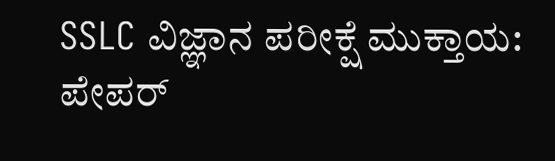SSLC ವಿಜ್ಞಾನ ಪರೀಕ್ಷೆ ಮುಕ್ತಾಯ: ಪೇಪರ್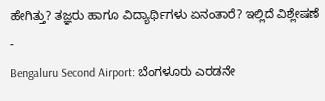ಹೇಗಿತ್ತು? ತಜ್ಞರು ಹಾಗೂ ವಿದ್ಯಾರ್ಥಿಗಳು ಏನಂತಾರೆ? ಇಲ್ಲಿದೆ ವಿಶ್ಲೇಷಣೆ -
Bengaluru Second Airport: ಬೆಂಗಳೂರು ಎರಡನೇ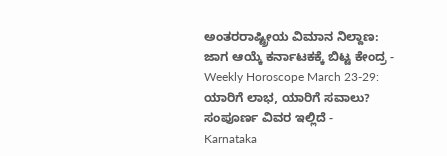ಅಂತರರಾಷ್ಟ್ರೀಯ ವಿಮಾನ ನಿಲ್ದಾಣ: ಜಾಗ ಆಯ್ಕೆ ಕರ್ನಾಟಕಕ್ಕೆ ಬಿಟ್ಟ ಕೇಂದ್ರ -
Weekly Horoscope March 23-29: ಯಾರಿಗೆ ಲಾಭ, ಯಾರಿಗೆ ಸವಾಲು? ಸಂಪೂರ್ಣ ವಿವರ ಇಲ್ಲಿದೆ -
Karnataka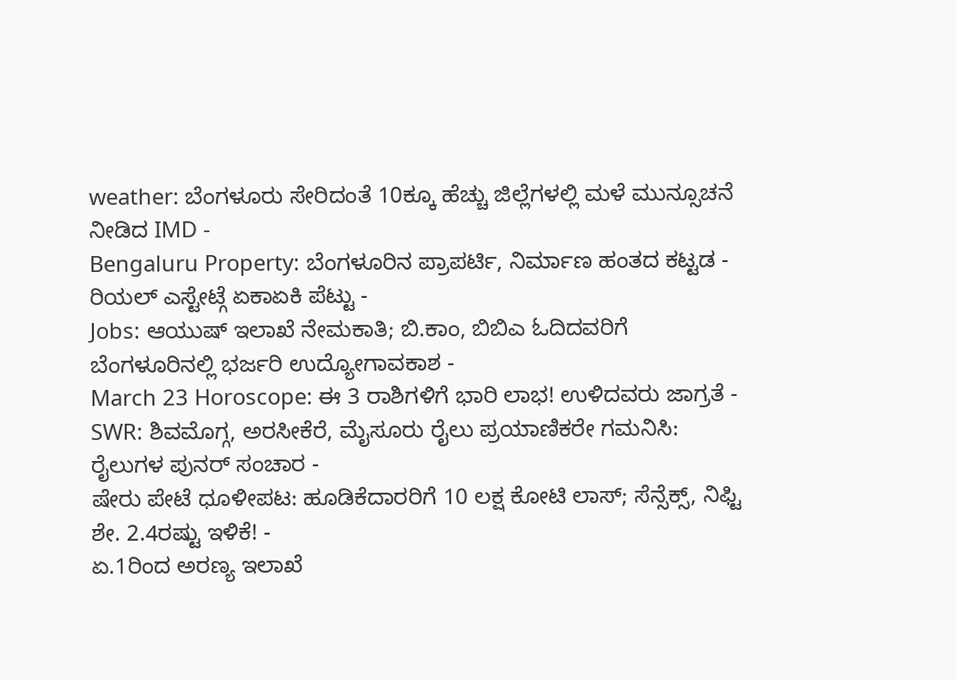weather: ಬೆಂಗಳೂರು ಸೇರಿದಂತೆ 10ಕ್ಕೂ ಹೆಚ್ಚು ಜಿಲ್ಲೆಗಳಲ್ಲಿ ಮಳೆ ಮುನ್ಸೂಚನೆ ನೀಡಿದ IMD -
Bengaluru Property: ಬೆಂಗಳೂರಿನ ಪ್ರಾಪರ್ಟಿ, ನಿರ್ಮಾಣ ಹಂತದ ಕಟ್ಟಡ - ರಿಯಲ್ ಎಸ್ಟೇಟ್ಗೆ ಏಕಾಏಕಿ ಪೆಟ್ಟು -
Jobs: ಆಯುಷ್ ಇಲಾಖೆ ನೇಮಕಾತಿ; ಬಿ.ಕಾಂ, ಬಿಬಿಎ ಓದಿದವರಿಗೆ ಬೆಂಗಳೂರಿನಲ್ಲಿ ಭರ್ಜರಿ ಉದ್ಯೋಗಾವಕಾಶ -
March 23 Horoscope: ಈ 3 ರಾಶಿಗಳಿಗೆ ಭಾರಿ ಲಾಭ! ಉಳಿದವರು ಜಾಗ್ರತೆ -
SWR: ಶಿವಮೊಗ್ಗ, ಅರಸೀಕೆರೆ, ಮೈಸೂರು ರೈಲು ಪ್ರಯಾಣಿಕರೇ ಗಮನಿಸಿ: ರೈಲುಗಳ ಪುನರ್ ಸಂಚಾರ -
ಷೇರು ಪೇಟೆ ಧೂಳೀಪಟ: ಹೂಡಿಕೆದಾರರಿಗೆ 10 ಲಕ್ಷ ಕೋಟಿ ಲಾಸ್; ಸೆನ್ಸೆಕ್ಸ್, ನಿಫ್ಟಿ ಶೇ. 2.4ರಷ್ಟು ಇಳಿಕೆ! -
ಏ.1ರಿಂದ ಅರಣ್ಯ ಇಲಾಖೆ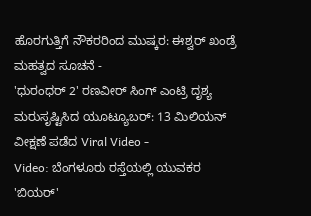ಹೊರಗುತ್ತಿಗೆ ನೌಕರರಿಂದ ಮುಷ್ಕರ: ಈಶ್ವರ್ ಖಂಡ್ರೆ ಮಹತ್ವದ ಸೂಚನೆ -
'ಧುರಂಧರ್ 2' ರಣವೀರ್ ಸಿಂಗ್ ಎಂಟ್ರಿ ದೃಶ್ಯ ಮರುಸೃಷ್ಟಿಸಿದ ಯೂಟ್ಯೂಬರ್: 13 ಮಿಲಿಯನ್ ವೀಕ್ಷಣೆ ಪಡೆದ Viral Video -
Video: ಬೆಂಗಳೂರು ರಸ್ತೆಯಲ್ಲಿ ಯುವಕರ 'ಬಿಯರ್'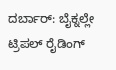ದರ್ಬಾರ್: ಬೈಕ್ನಲ್ಲೇ ಟ್ರಿಪಲ್ ರೈಡಿಂಗ್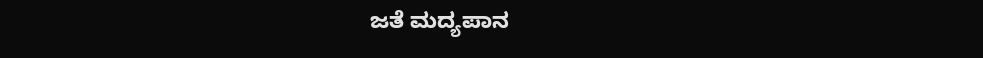ಜತೆ ಮದ್ಯಪಾನ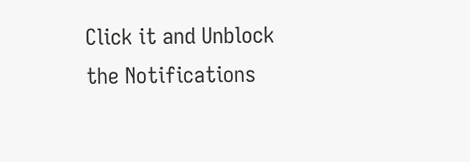Click it and Unblock the Notifications